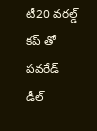టీ20 వరల్డ్ కప్ తో పవరేడ్ డీల్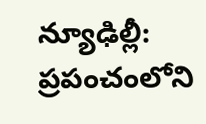న్యూఢిల్లీ: ప్రపంచంలోని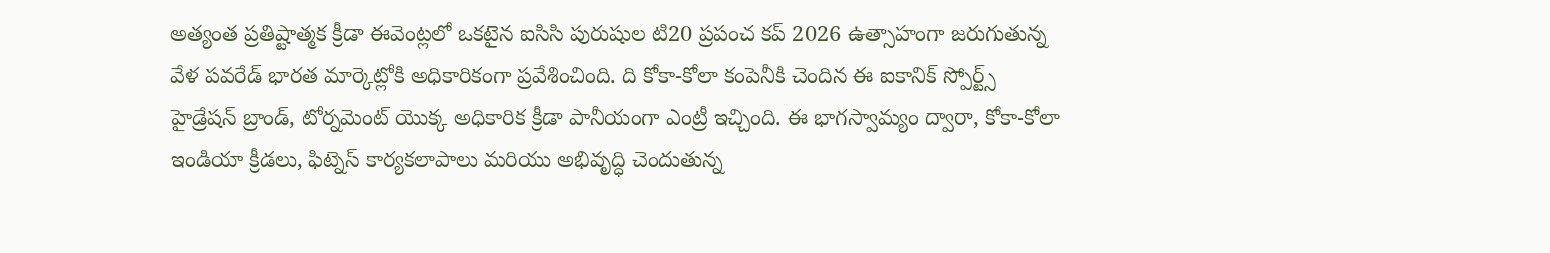అత్యంత ప్రతిష్టాత్మక క్రీడా ఈవెంట్లలో ఒకటైన ఐసిసి పురుషుల టి20 ప్రపంచ కప్ 2026 ఉత్సాహంగా జరుగుతున్న వేళ పవరేడ్ భారత మార్కెట్లోకి అధికారికంగా ప్రవేశించింది. ది కోకా-కోలా కంపెనీకి చెందిన ఈ ఐకానిక్ స్పోర్ట్స్ హైడ్రేషన్ బ్రాండ్, టోర్నమెంట్ యొక్క అధికారిక క్రీడా పానీయంగా ఎంట్రీ ఇచ్చింది. ఈ భాగస్వామ్యం ద్వారా, కోకా-కోలా ఇండియా క్రీడలు, ఫిట్నెస్ కార్యకలాపాలు మరియు అభివృద్ధి చెందుతున్న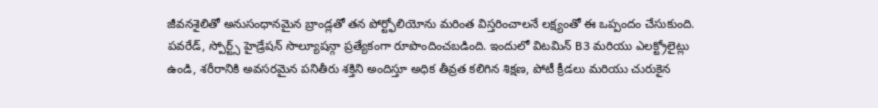జీవనశైలితో అనుసంధానమైన బ్రాండ్లతో తన పోర్ట్ఫోలియోను మరింత విస్తరించాలనే లక్ష్యంతో ఈ ఒప్పందం చేసుకుంది.
పవరేడ్, స్పోర్ట్స్ హైడ్రేషన్ సొల్యూషన్గా ప్రత్యేకంగా రూపొందించబడింది. ఇందులో విటమిన్ B3 మరియు ఎలక్ట్రోలైట్లు ఉండి, శరీరానికి అవసరమైన పనితీరు శక్తిని అందిస్తూ అధిక తీవ్రత కలిగిన శిక్షణ, పోటీ క్రీడలు మరియు చురుకైన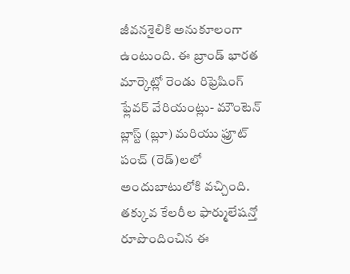జీవనశైలికి అనుకూలంగా ఉంటుంది. ఈ బ్రాండ్ భారత మార్కెట్లో రెండు రిఫ్రెషింగ్ ఫ్లేవర్ వేరియంట్లు- మౌంటెన్ బ్లాస్ట్ (బ్లూ) మరియు ఫ్రూట్ పంచ్ (రెడ్)లలో అందుబాటులోకి వచ్చింది. తక్కువ కేలరీల ఫార్ములేషన్తో రూపొందించిన ఈ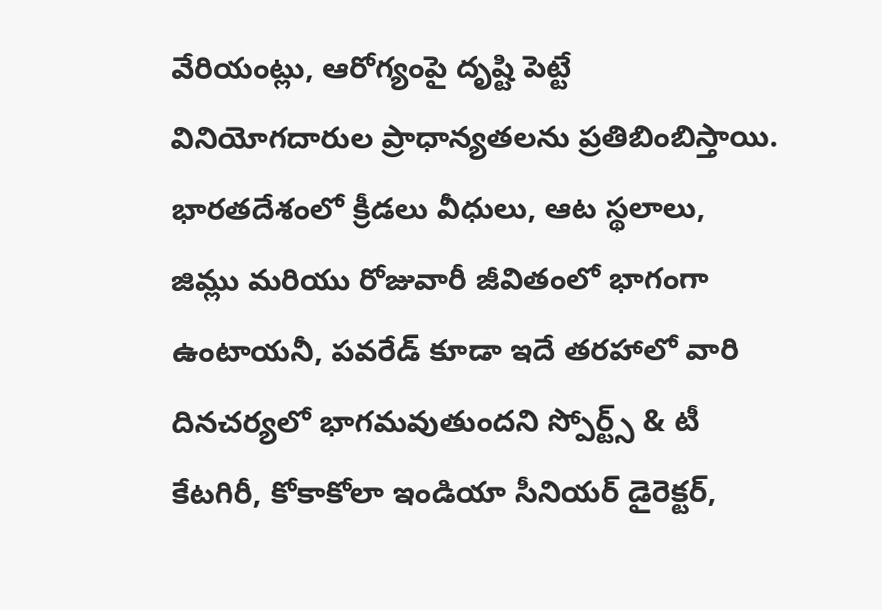వేరియంట్లు, ఆరోగ్యంపై దృష్టి పెట్టే వినియోగదారుల ప్రాధాన్యతలను ప్రతిబింబిస్తాయి.
భారతదేశంలో క్రీడలు వీధులు, ఆట స్థలాలు, జిమ్లు మరియు రోజువారీ జీవితంలో భాగంగా ఉంటాయనీ, పవరేడ్ కూడా ఇదే తరహాలో వారి దినచర్యలో భాగమవుతుందని స్పోర్ట్స్ & టీ కేటగిరీ, కోకాకోలా ఇండియా సీనియర్ డైరెక్టర్,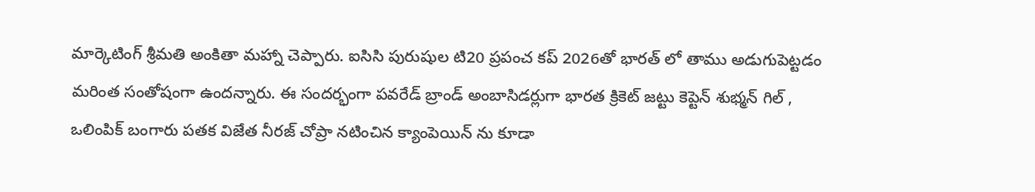మార్కెటింగ్ శ్రీమతి అంకితా మహ్నా చెప్పారు. ఐసిసి పురుషుల టి20 ప్రపంచ కప్ 2026తో భారత్ లో తాము అడుగుపెట్టడం మరింత సంతోషంగా ఉందన్నారు. ఈ సందర్భంగా పవరేడ్ బ్రాండ్ అంబాసిడర్లుగా భారత క్రికెట్ జట్టు కెప్టెన్ శుభ్మన్ గిల్ , ఒలింపిక్ బంగారు పతక విజేత నీరజ్ చోప్రా నటించిన క్యాంపెయిన్ ను కూడా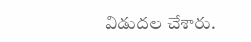విడుదల చేశారు.